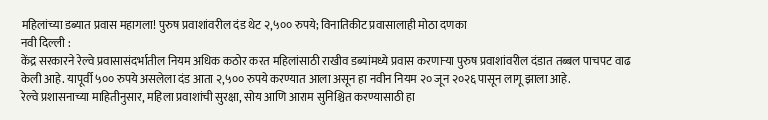महिलांच्या डब्यात प्रवास महागला! पुरुष प्रवाशांवरील दंड थेट २,५०० रुपये; विनातिकीट प्रवासालाही मोठा दणका
नवी दिल्ली :
केंद्र सरकारने रेल्वे प्रवासासंदर्भातील नियम अधिक कठोर करत महिलांसाठी राखीव डब्यांमध्ये प्रवास करणाऱ्या पुरुष प्रवाशांवरील दंडात तब्बल पाचपट वाढ केली आहे. यापूर्वी ५०० रुपये असलेला दंड आता २,५०० रुपये करण्यात आला असून हा नवीन नियम २० जून २०२६ पासून लागू झाला आहे.
रेल्वे प्रशासनाच्या माहितीनुसार, महिला प्रवाशांची सुरक्षा, सोय आणि आराम सुनिश्चित करण्यासाठी हा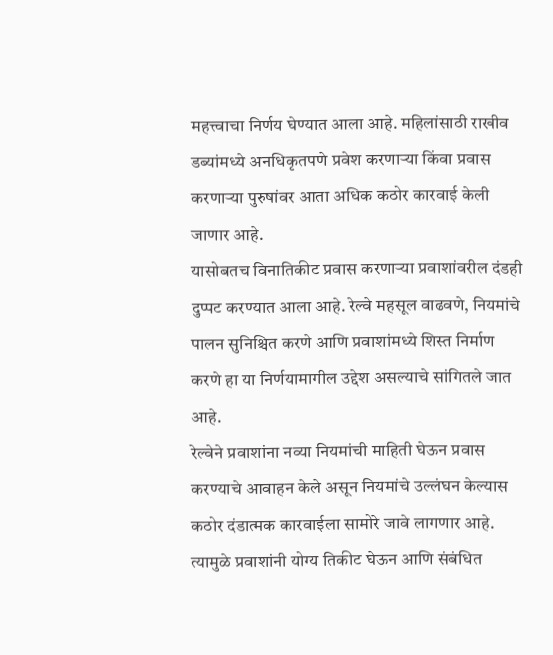महत्त्वाचा निर्णय घेण्यात आला आहे. महिलांसाठी राखीव डब्यांमध्ये अनधिकृतपणे प्रवेश करणाऱ्या किंवा प्रवास करणाऱ्या पुरुषांवर आता अधिक कठोर कारवाई केली जाणार आहे.
यासोबतच विनातिकीट प्रवास करणाऱ्या प्रवाशांवरील दंडही दुप्पट करण्यात आला आहे. रेल्वे महसूल वाढवणे, नियमांचे पालन सुनिश्चित करणे आणि प्रवाशांमध्ये शिस्त निर्माण करणे हा या निर्णयामागील उद्देश असल्याचे सांगितले जात आहे.
रेल्वेने प्रवाशांना नव्या नियमांची माहिती घेऊन प्रवास करण्याचे आवाहन केले असून नियमांचे उल्लंघन केल्यास कठोर दंडात्मक कारवाईला सामोरे जावे लागणार आहे. त्यामुळे प्रवाशांनी योग्य तिकीट घेऊन आणि संबंधित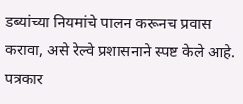डब्यांच्या नियमांचे पालन करूनच प्रवास करावा, असे रेल्वे प्रशासनाने स्पष्ट केले आहे.
पत्रकार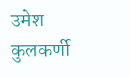उमेश कुलकर्णी